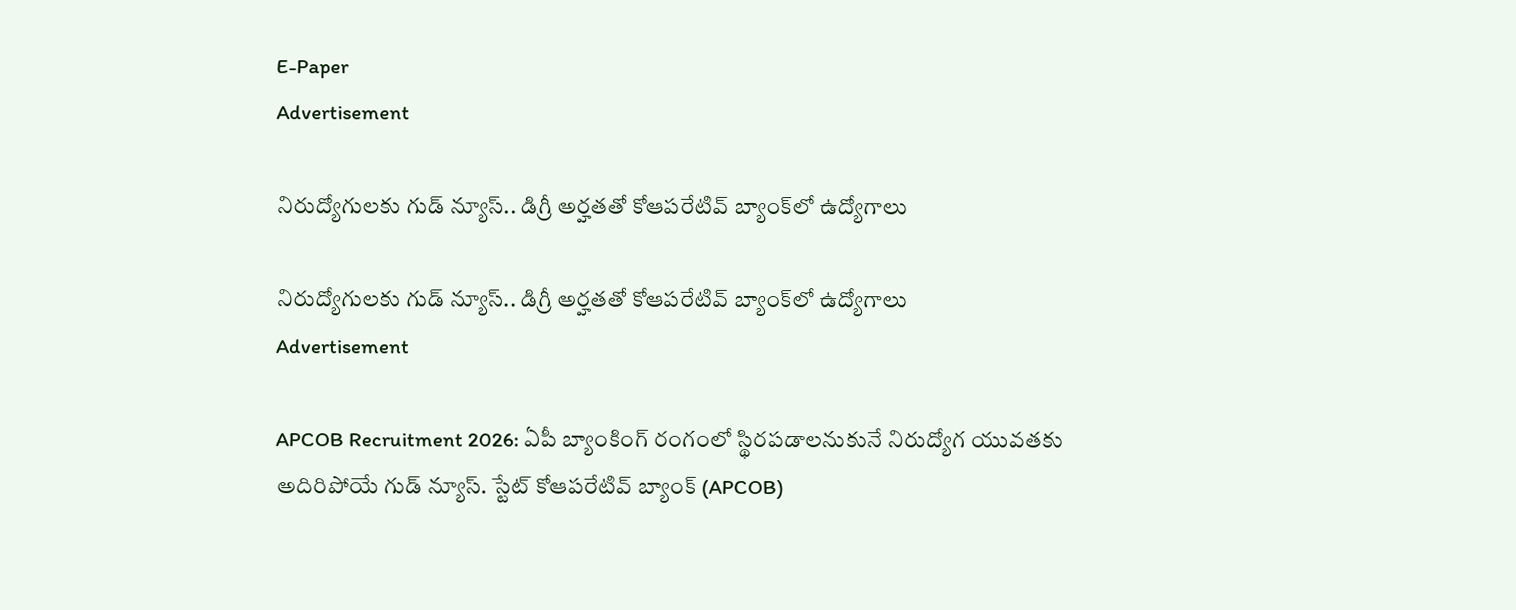E-Paper
Advertisement

నిరుద్యోగులకు గుడ్ న్యూస్.. డిగ్రీ అర్హతతో కోఆపరేటివ్ బ్యాంక్‌లో ఉద్యోగాలు

నిరుద్యోగులకు గుడ్ న్యూస్.. డిగ్రీ అర్హతతో కోఆపరేటివ్ బ్యాంక్‌లో ఉద్యోగాలు
Advertisement

APCOB Recruitment 2026: ఏపీ బ్యాంకింగ్ రంగంలో స్థిరపడాలనుకునే నిరుద్యోగ యువతకు అదిరిపోయే గుడ్ న్యూస్. స్టేట్ కోఆపరేటివ్ బ్యాంక్ (APCOB)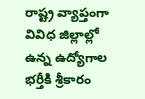రాష్ట్ర వ్యాప్తంగా వివిధ జిల్లాల్లో ఉన్న ఉద్యోగాల భర్తీకి శ్రీకారం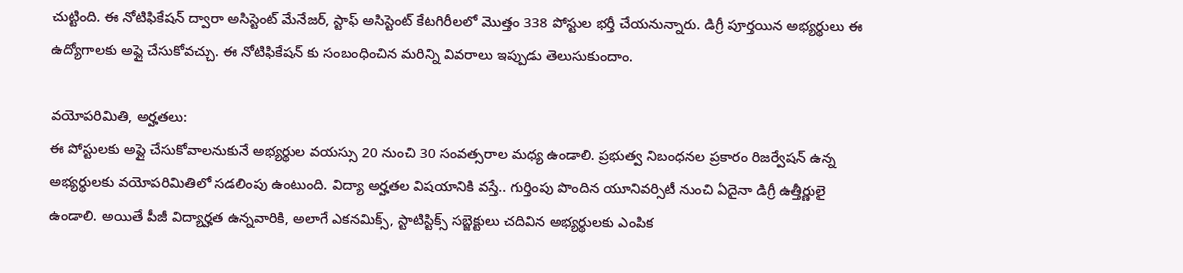చుట్టింది. ఈ నోటిఫికేషన్ ద్వారా అసిస్టెంట్ మేనేజర్, స్టాఫ్ అసిస్టెంట్ కేటగిరీలలో మొత్తం 338 పోస్టుల భర్తీ చేయనున్నారు. డిగ్రీ పూర్తయిన అభ్యర్థులు ఈ ఉద్యోగాలకు అప్లై చేసుకోవచ్చు. ఈ నోటిఫికేషన్ కు సంబంధించిన మరిన్ని వివరాలు ఇప్పుడు తెలుసుకుందాం.

వయోపరిమితి, అర్హతలు:
ఈ పోస్టులకు అప్లై చేసుకోవాలనుకునే అభ్యర్థుల వయస్సు 20 నుంచి 30 సంవత్సరాల మధ్య ఉండాలి. ప్రభుత్వ నిబంధనల ప్రకారం రిజర్వేషన్ ఉన్న అభ్యర్థులకు వయోపరిమితిలో సడలింపు ఉంటుంది. విద్యా అర్హతల విషయానికి వస్తే.. గుర్తింపు పొందిన యూనివర్సిటీ నుంచి ఏదైనా డిగ్రీ ఉత్తీర్ణులై ఉండాలి. అయితే పీజీ విద్యార్హత ఉన్నవారికి, అలాగే ఎకనమిక్స్, స్టాటిస్టిక్స్ సబ్జెక్టులు చదివిన అభ్యర్థులకు ఎంపిక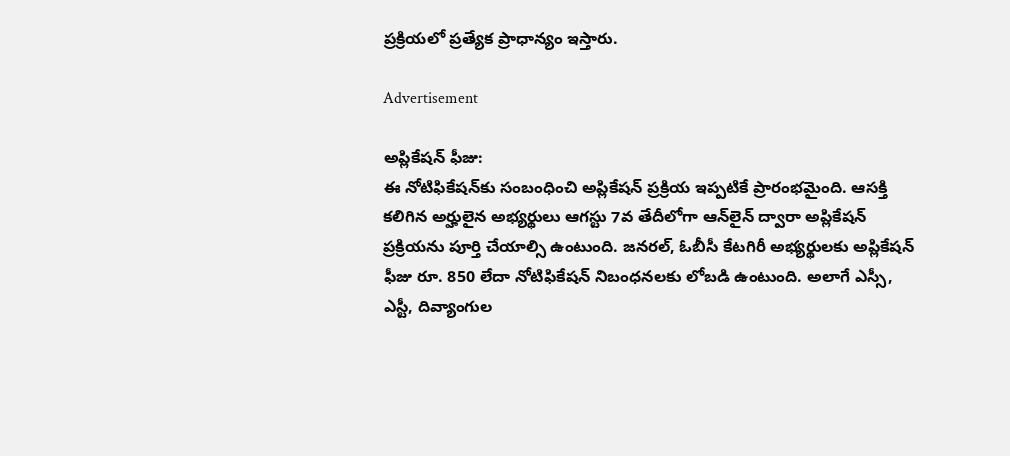ప్రక్రియలో ప్రత్యేక ప్రాధాన్యం ఇస్తారు.

Advertisement

అప్లికేషన్ ఫీజు:
ఈ నోటిఫికేషన్‌కు సంబంధించి అప్లికేషన్ ప్రక్రియ ఇప్పటికే ప్రారంభమైంది. ఆసక్తి కలిగిన అర్హులైన అభ్యర్థులు ఆగస్టు 7వ తేదీలోగా ఆన్‌లైన్ ద్వారా అప్లికేషన్ ప్రక్రియను పూర్తి చేయాల్సి ఉంటుంది. జనరల్, ఓబీసీ కేటగిరీ అభ్యర్థులకు అప్లికేషన్ ఫీజు రూ. 850 లేదా నోటిఫికేషన్ నిబంధనలకు లోబడి ఉంటుంది. అలాగే ఎస్సీ, ఎస్టీ, దివ్యాంగుల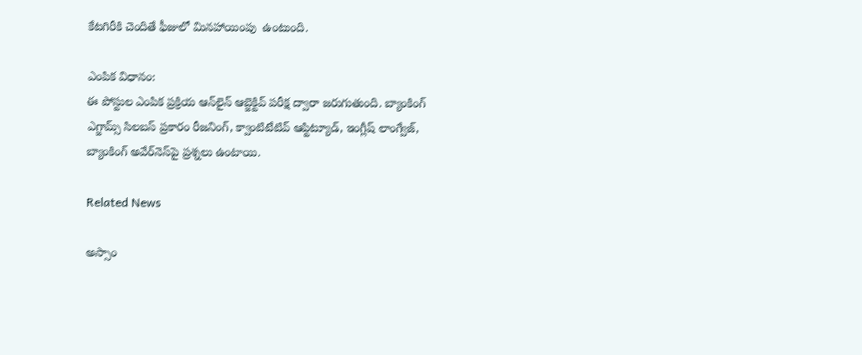కేటగిరీకి చెందితే ఫీజులో మినహాయింపు  ఉంటుంది.

ఎంపిక విధానం:
ఈ పోస్టుల ఎంపిక ప్రక్రియ ఆన్‌లైన్ ఆబ్జెక్టివ్ పరీక్ష ద్వారా జరుగుతుంది. బ్యాంకింగ్ ఎగ్జామ్స్ సిలబస్ ప్రకారం రీజనింగ్, క్వాంటిటేటివ్ ఆప్టిట్యూడ్, ఇంగ్లీష్ లాంగ్వేజ్, బ్యాంకింగ్ అవేర్‌నెస్‌పై ప్రశ్నలు ఉంటాయి.

Related News

అస్సాం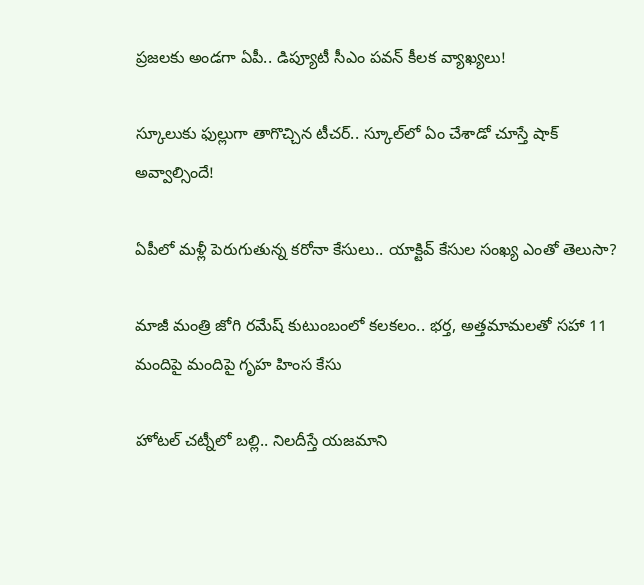ప్రజలకు అండగా ఏపీ.. డిప్యూటీ సీఎం పవన్ కీలక వ్యాఖ్యలు!

స్కూలుకు ఫుల్లుగా తాగొచ్చిన టీచర్.. స్కూల్‌లో ఏం చేశాడో చూస్తే షాక్ అవ్వాల్సిందే!

ఏపీలో మళ్లీ పెరుగుతున్న కరోనా కేసులు.. యాక్టివ్ కేసుల సంఖ్య ఎంతో తెలుసా?

మాజీ మంత్రి జోగి రమేష్ కుటుంబంలో కలకలం.. భర్త, అత్తమామలతో సహా 11 మందిపై మందిపై గృహ హింస కేసు

హోటల్ చట్నీలో బల్లి.. నిలదీస్తే యజమాని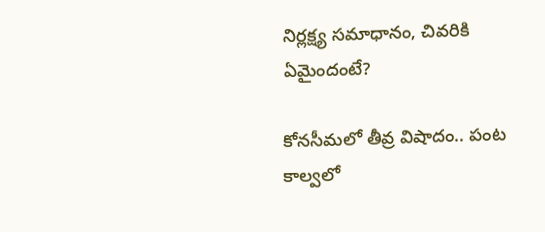నిర్లక్ష్య సమాధానం, చివరికి ఏమైందంటే?

కోనసీమలో తీవ్ర విషాదం.. పంట కాల్వలో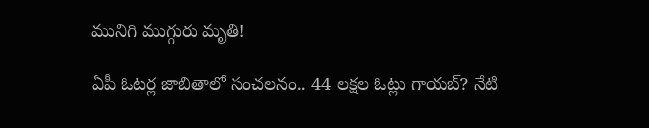మునిగి ముగ్గురు మృతి!

ఏపీ ఓటర్ల జాబితాలో సంచలనం.. 44 లక్షల ఓట్లు గాయబ్? నేటి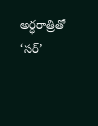అర్ధరాత్రితో ‘సర్’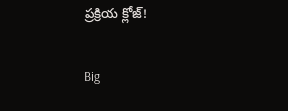ప్రక్రియ క్లోజ్!

Big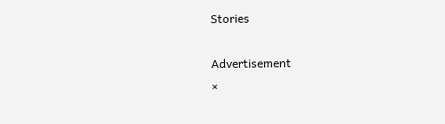Stories

Advertisement
×